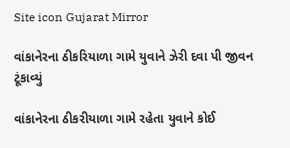Site icon Gujarat Mirror

વાંકાનેરના ઠીકરિયાળા ગામે યુવાને ઝેરી દવા પી જીવન ટૂંકાવ્યું

વાંકાનેરના ઠીકરીયાળા ગામે રહેતા યુવાને કોઈ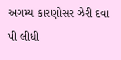અગમ્ય કારણોસર ઝેરી દવા પી લીધી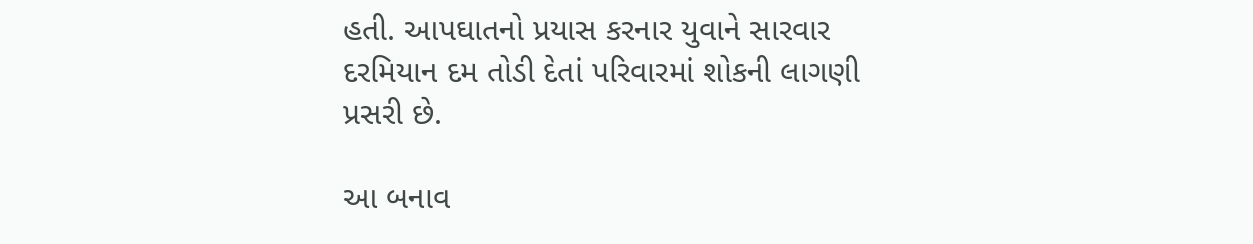હતી. આપઘાતનો પ્રયાસ કરનાર યુવાને સારવાર દરમિયાન દમ તોડી દેતાં પરિવારમાં શોકની લાગણી પ્રસરી છે.

આ બનાવ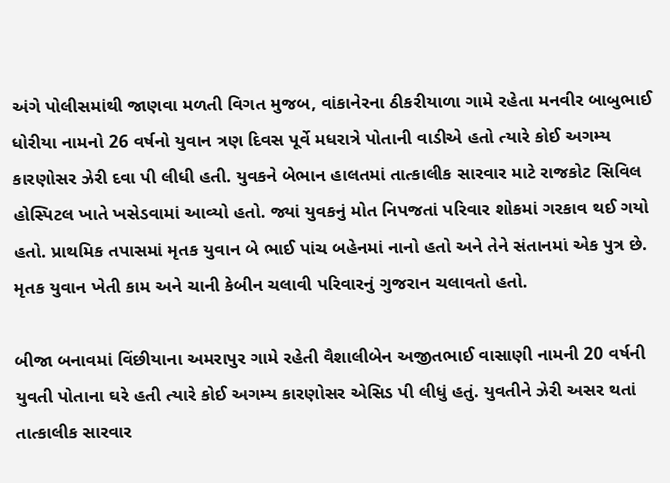અંગે પોલીસમાંથી જાણવા મળતી વિગત મુજબ, વાંકાનેરના ઠીકરીયાળા ગામે રહેતા મનવીર બાબુભાઈ ધોરીયા નામનો 26 વર્ષનો યુવાન ત્રણ દિવસ પૂર્વે મધરાત્રે પોતાની વાડીએ હતો ત્યારે કોઈ અગમ્ય કારણોસર ઝેરી દવા પી લીધી હતી. યુવકને બેભાન હાલતમાં તાત્કાલીક સારવાર માટે રાજકોટ સિવિલ હોસ્પિટલ ખાતે ખસેડવામાં આવ્યો હતો. જ્યાં યુવકનું મોત નિપજતાં પરિવાર શોકમાં ગરકાવ થઈ ગયો હતો. પ્રાથમિક તપાસમાં મૃતક યુવાન બે ભાઈ પાંચ બહેનમાં નાનો હતો અને તેને સંતાનમાં એક પુત્ર છે. મૃતક યુવાન ખેતી કામ અને ચાની કેબીન ચલાવી પરિવારનું ગુજરાન ચલાવતો હતો.

બીજા બનાવમાં વિંછીયાના અમરાપુર ગામે રહેતી વૈશાલીબેન અજીતભાઈ વાસાણી નામની 20 વર્ષની યુવતી પોતાના ઘરે હતી ત્યારે કોઈ અગમ્ય કારણોસર એસિડ પી લીધું હતું. યુવતીને ઝેરી અસર થતાં તાત્કાલીક સારવાર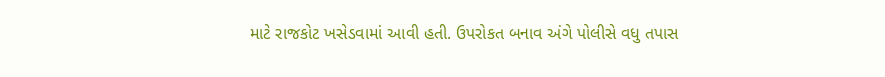માટે રાજકોટ ખસેડવામાં આવી હતી. ઉપરોકત બનાવ અંગે પોલીસે વધુ તપાસ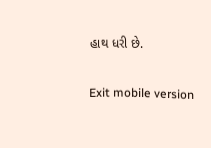હાથ ધરી છે.

Exit mobile version